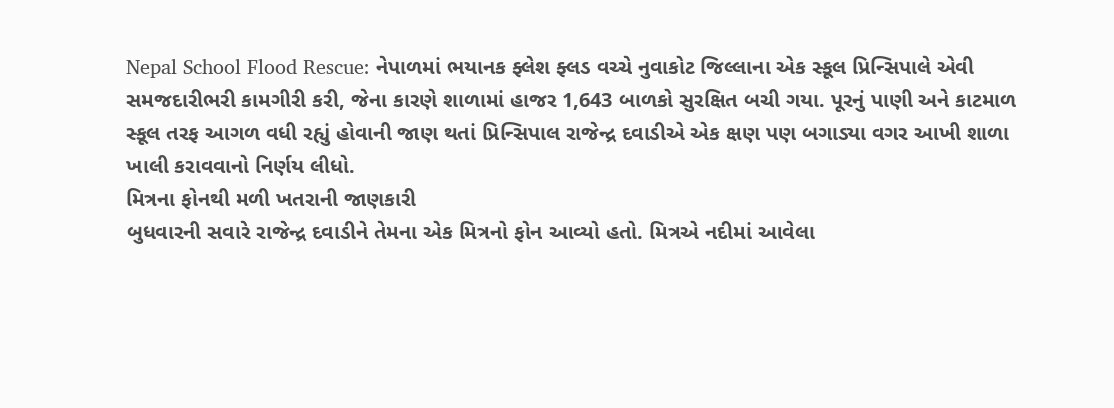Nepal School Flood Rescue: નેપાળમાં ભયાનક ફ્લેશ ફ્લડ વચ્ચે નુવાકોટ જિલ્લાના એક સ્કૂલ પ્રિન્સિપાલે એવી સમજદારીભરી કામગીરી કરી, જેના કારણે શાળામાં હાજર 1,643 બાળકો સુરક્ષિત બચી ગયા. પૂરનું પાણી અને કાટમાળ સ્કૂલ તરફ આગળ વધી રહ્યું હોવાની જાણ થતાં પ્રિન્સિપાલ રાજેન્દ્ર દવાડીએ એક ક્ષણ પણ બગાડ્યા વગર આખી શાળા ખાલી કરાવવાનો નિર્ણય લીધો.
મિત્રના ફોનથી મળી ખતરાની જાણકારી
બુધવારની સવારે રાજેન્દ્ર દવાડીને તેમના એક મિત્રનો ફોન આવ્યો હતો. મિત્રએ નદીમાં આવેલા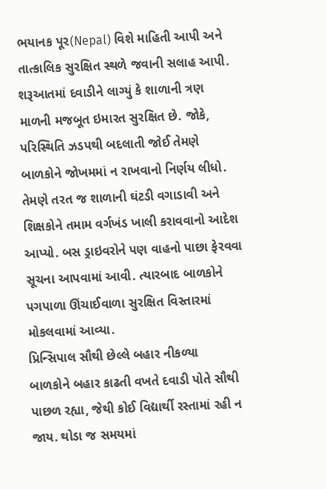ભયાનક પૂર(Nepal) વિશે માહિતી આપી અને તાત્કાલિક સુરક્ષિત સ્થળે જવાની સલાહ આપી. શરૂઆતમાં દવાડીને લાગ્યું કે શાળાની ત્રણ માળની મજબૂત ઇમારત સુરક્ષિત છે. જોકે, પરિસ્થિતિ ઝડપથી બદલાતી જોઈ તેમણે બાળકોને જોખમમાં ન રાખવાનો નિર્ણય લીધો. તેમણે તરત જ શાળાની ઘંટડી વગાડાવી અને શિક્ષકોને તમામ વર્ગખંડ ખાલી કરાવવાનો આદેશ આપ્યો. બસ ડ્રાઇવરોને પણ વાહનો પાછા ફેરવવા સૂચના આપવામાં આવી. ત્યારબાદ બાળકોને પગપાળા ઊંચાઈવાળા સુરક્ષિત વિસ્તારમાં મોકલવામાં આવ્યા.
પ્રિન્સિપાલ સૌથી છેલ્લે બહાર નીકળ્યા
બાળકોને બહાર કાઢતી વખતે દવાડી પોતે સૌથી પાછળ રહ્યા, જેથી કોઈ વિદ્યાર્થી રસ્તામાં રહી ન જાય. થોડા જ સમયમાં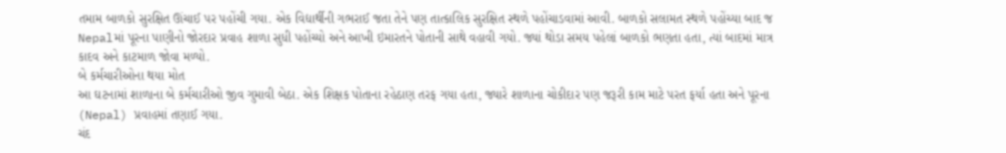તમામ બાળકો સુરક્ષિત ઊંચાઈ પર પહોંચી ગયા. એક વિદ્યાર્થીની ગભરાઈ જતા તેને પણ તાત્કાલિક સુરક્ષિત સ્થળે પહોંચાડવામાં આવી. બાળકો સલામત સ્થળે પહોંચ્યા બાદ જ Nepalમાં પૂરના પાણીનો જોરદાર પ્રવાહ શાળા સુધી પહોંચ્યો અને આખી ઇમારતને પોતાની સાથે વહાવી ગયો. જ્યાં થોડા સમય પહેલાં બાળકો ભણતા હતા, ત્યાં બાદમાં માત્ર કાદવ અને કાટમાળ જોવા મળ્યો.
બે કર્મચારીઓના થયા મોત
આ ઘટનામાં શાળાના બે કર્મચારીઓ જીવ ગુમાવી બેઠા. એક શિક્ષક પોતાના રહેઠાણ તરફ ગયા હતા, જ્યારે શાળાના ચોકીદાર પણ જરૂરી કામ માટે પરત ફર્યા હતા અને પૂરના (Nepal) પ્રવાહમાં તણાઈ ગયા.
ચંદ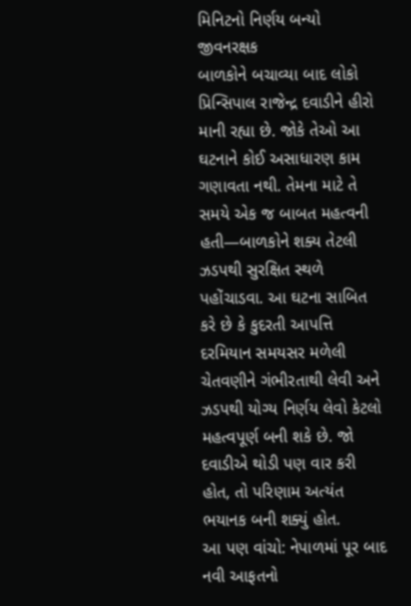મિનિટનો નિર્ણય બન્યો જીવનરક્ષક
બાળકોને બચાવ્યા બાદ લોકો પ્રિન્સિપાલ રાજેન્દ્ર દવાડીને હીરો માની રહ્યા છે. જોકે તેઓ આ ઘટનાને કોઈ અસાધારણ કામ ગણાવતા નથી. તેમના માટે તે સમયે એક જ બાબત મહત્વની હતી—બાળકોને શક્ય તેટલી ઝડપથી સુરક્ષિત સ્થળે પહોંચાડવા. આ ઘટના સાબિત કરે છે કે કુદરતી આપત્તિ દરમિયાન સમયસર મળેલી ચેતવણીને ગંભીરતાથી લેવી અને ઝડપથી યોગ્ય નિર્ણય લેવો કેટલો મહત્વપૂર્ણ બની શકે છે. જો દવાડીએ થોડી પણ વાર કરી હોત, તો પરિણામ અત્યંત ભયાનક બની શક્યું હોત.
આ પણ વાંચો: નેપાળમાં પૂર બાદ નવી આફતનો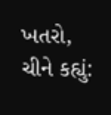ખતરો, ચીને કહ્યું: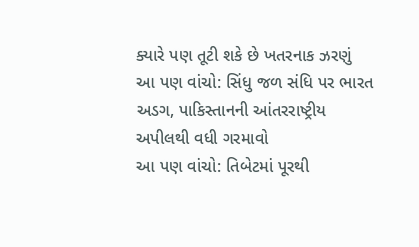ક્યારે પણ તૂટી શકે છે ખતરનાક ઝરણું
આ પણ વાંચો: સિંધુ જળ સંધિ પર ભારત અડગ, પાકિસ્તાનની આંતરરાષ્ટ્રીય અપીલથી વધી ગરમાવો
આ પણ વાંચો: તિબેટમાં પૂરથી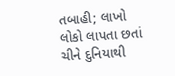તબાહી; લાખો લોકો લાપતા છતાં ચીને દુનિયાથી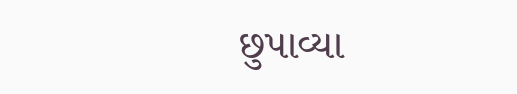છુપાવ્યા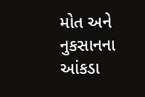મોત અને નુકસાનના આંકડા